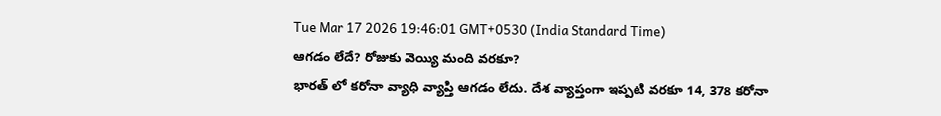Tue Mar 17 2026 19:46:01 GMT+0530 (India Standard Time)
ఆగడం లేదే? రోజుకు వెయ్యి మంది వరకూ?
భారత్ లో కరోనా వ్యాధి వ్యాప్తి ఆగడం లేదు. దేశ వ్యాప్తంగా ఇప్పటి వరకూ 14, 378 కరోనా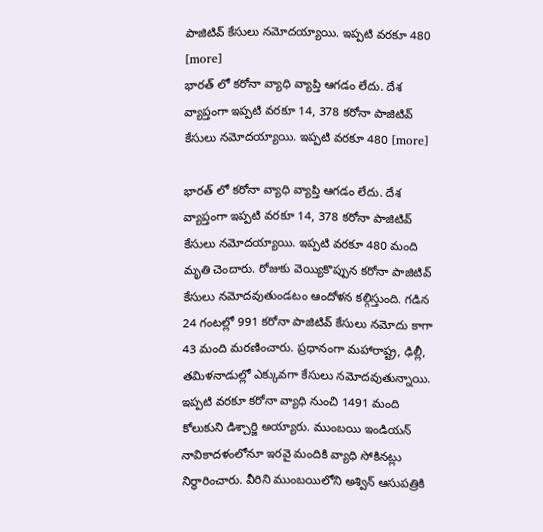పాజిటివ్ కేసులు నమోదయ్యాయి. ఇప్పటి వరకూ 480 [more]
భారత్ లో కరోనా వ్యాధి వ్యాప్తి ఆగడం లేదు. దేశ వ్యాప్తంగా ఇప్పటి వరకూ 14, 378 కరోనా పాజిటివ్ కేసులు నమోదయ్యాయి. ఇప్పటి వరకూ 480 [more]

భారత్ లో కరోనా వ్యాధి వ్యాప్తి ఆగడం లేదు. దేశ వ్యాప్తంగా ఇప్పటి వరకూ 14, 378 కరోనా పాజిటివ్ కేసులు నమోదయ్యాయి. ఇప్పటి వరకూ 480 మంది మృతి చెందారు. రోజుకు వెయ్యికొప్పున కరోనా పాజిటివ్ కేసులు నమోదవుతుండటం ఆందోళన కల్గిస్తుంది. గడిన 24 గంటల్లో 991 కరోనా పాజిటివ్ కేసులు నమోదు కాగా 43 మంది మరణించారు. ప్రధానంగా మహారాష్ట్ర, ఢిల్లీ, తమిళనాడుల్లో ఎక్కువగా కేసులు నమోదవుతున్నాయి. ఇప్పటి వరకూ కరోనా వ్యాధి నుంచి 1491 మంది కోలుకుని డిశ్చార్జి అయ్యారు. ముంబయి ఇండియన్ నావికాదళంలోనూ ఇరవై మందికి వ్యాధి సోకినట్లు నిర్ధారించారు. వీరిని ముంబయిలోని అశ్విన్ ఆసుపత్రికి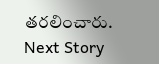తరలించారు.
Next Story